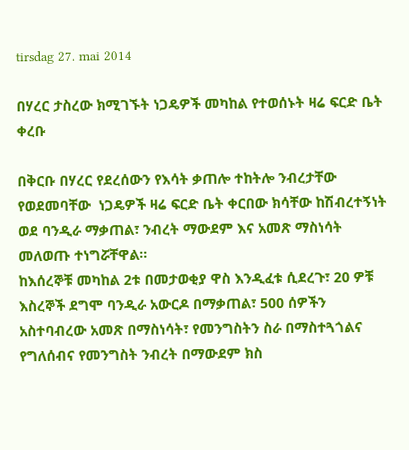tirsdag 27. mai 2014

በሃረር ታስረው ክሚገኙት ነጋዴዎች መካከል የተወሰኑት ዛሬ ፍርድ ቤት ቀረቡ

በቅርቡ በሃረር የደረሰውን የእሳት ቃጠሎ ተከትሎ ንብረታቸው የወደመባቸው  ነጋዴዎች ዛሬ ፍርድ ቤት ቀርበው ክሳቸው ከሽብረተኝነት ወደ ባንዲራ ማቃጠል፣ ንብረት ማውደም እና አመጽ ማስነሳት መለወጡ ተነግሯቸዋል።
ከእሰረኞቹ መካከል 2ቱ በመታወቂያ ዋስ እንዲፈቱ ሲደረጉ፣ 20 ዎቹ እስረኞች ደግሞ ባንዲራ አውርዶ በማቃጠል፣ 500 ሰዎችን አስተባብረው አመጽ በማስነሳት፣ የመንግስትን ስራ በማስተጓጎልና የግለሰብና የመንግስት ንብረት በማውደም ክስ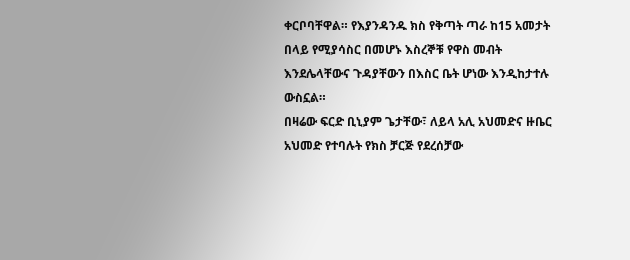ቀርቦባቸዋል። የእያንዳንዱ ክስ የቅጣት ጣራ ከ15 አመታት በላይ የሚያሳስር በመሆኑ እስረኞቹ የዋስ መብት እንደሌላቸውና ጉዳያቸውን በእስር ቤት ሆነው እንዲከታተሉ ውስኗል።
በዛሬው ፍርድ ቢኒያም ጌታቸው፣ ለይላ አሊ አህመድና ዙቤር አህመድ የተባሉት የክስ ቻርጅ የደረሰቻው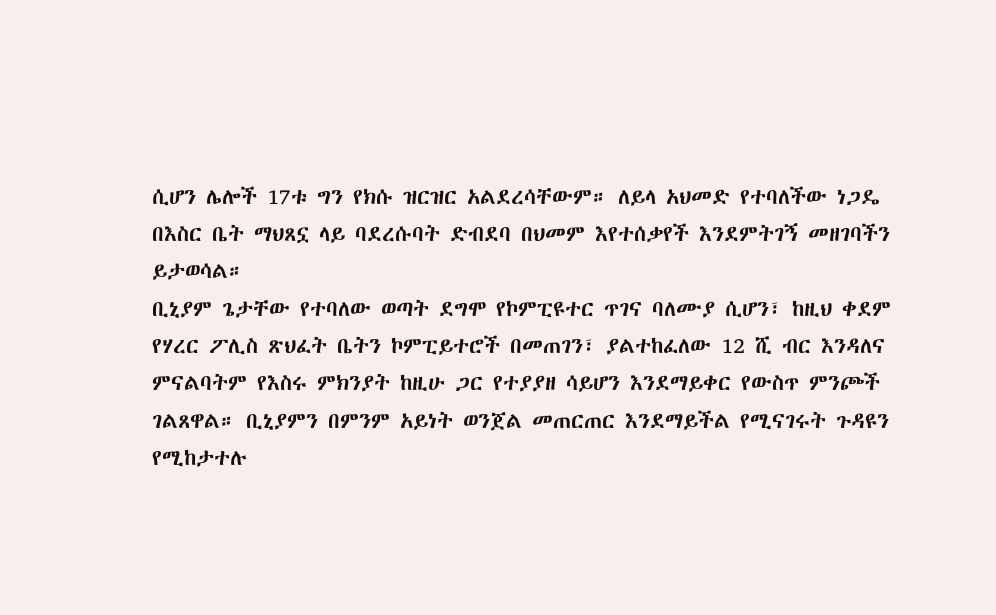ሲሆን ሌሎች 17ቱ ግን የክሱ ዝርዝር አልደረሳቸውም። ለይላ አህመድ የተባለችው ነጋዴ በእስር ቤት ማህጸኗ ላይ ባደረሱባት ድብደባ በህመም እየተሰቃየች እንደምትገኝ መዘገባችን ይታወሳል።
ቢኒያም ጌታቸው የተባለው ወጣት ደግሞ የኮምፒዩተር ጥገና ባለሙያ ሲሆን፣ ከዚህ ቀደም የሃረር ፖሊስ ጽህፈት ቤትን ኮምፒይተሮች በመጠገን፣ ያልተከፈለው 12 ሺ ብር እንዳለና ምናልባትም የእስሩ ምክንያት ከዚሁ ጋር የተያያዘ ሳይሆን እንደማይቀር የውስጥ ምንጮች ገልጸዋል። ቢኒያምን በምንም አይነት ወንጀል መጠርጠር እንደማይችል የሚናገሩት ጉዳዩን የሚከታተሉ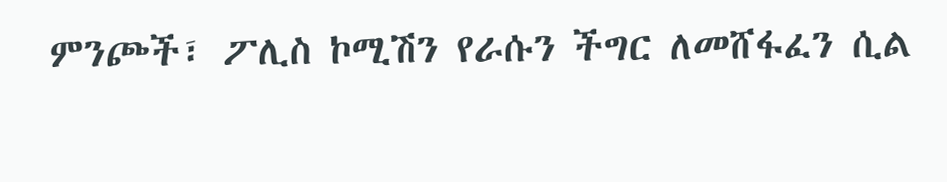ምንጮች፣ ፖሊስ ኮሚሽን የራሱን ችግር ለመሸፋፈን ሲል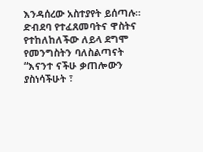እንዳሰረው አስተያየት ይሰጣሉ።
ድብደባ የተፈጸመባትና ዋስትና የተከለከለችው ለይላ ደግሞ  የመንግስትን ባለስልጣናት “እናንተ ናችሁ ቃጠሎውን ያስነሳችሁት ፣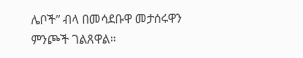ሌቦች” ብላ በመሳደቡዋ መታሰሩዋን ምንጮች ገልጸዋል።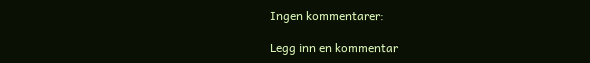Ingen kommentarer:

Legg inn en kommentar